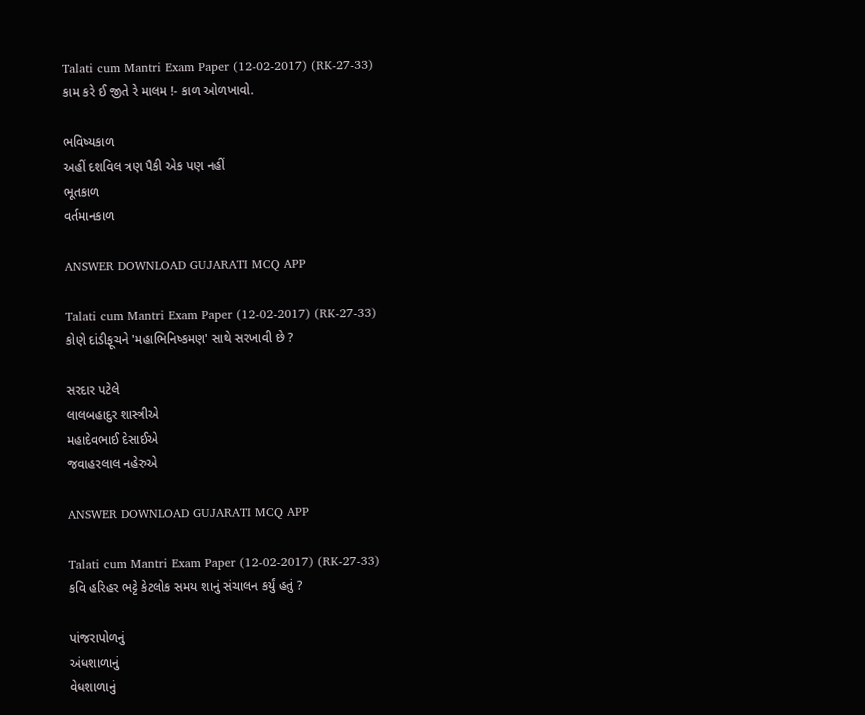Talati cum Mantri Exam Paper (12-02-2017) (RK-27-33)
કામ કરે ઈ જીતે રે માલમ !- કાળ ઓળખાવો.

ભવિષ્યકાળ
અહીં દશવિલ ત્રણ પૈકી એક પણ નહીં
ભૂતકાળ
વર્તમાનકાળ

ANSWER DOWNLOAD GUJARATI MCQ APP

Talati cum Mantri Exam Paper (12-02-2017) (RK-27-33)
કોણે દાંડીફૂચને 'મહાભિનિષ્કમણ' સાથે સરખાવી છે ?

સરદાર પટેલે
લાલબહાદુર શાસ્ત્રીએ
મહાદેવભાઈ દેસાઈએ
જવાહરલાલ નહેરુએ

ANSWER DOWNLOAD GUJARATI MCQ APP

Talati cum Mantri Exam Paper (12-02-2017) (RK-27-33)
કવિ હરિહર ભટ્ટે કેટલોક સમય શાનું સંચાલન કર્યું હતું ?

પાંજરાપોળનું
અંધશાળાનું
વેધશાળાનું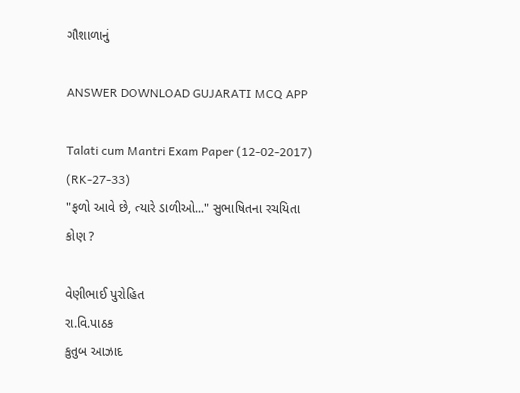ગૌશાળાનું

ANSWER DOWNLOAD GUJARATI MCQ APP

Talati cum Mantri Exam Paper (12-02-2017) (RK-27-33)
"ફળો આવે છે, ત્યારે ડાળીઓ..." સુભાષિતના રચયિતા કોણ ?

વેણીભાઈ પુરોહિત
રા.વિ.પાઠક
કુતુબ આઝાદ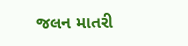જલન માતરી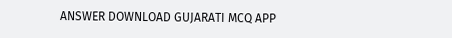ANSWER DOWNLOAD GUJARATI MCQ APP